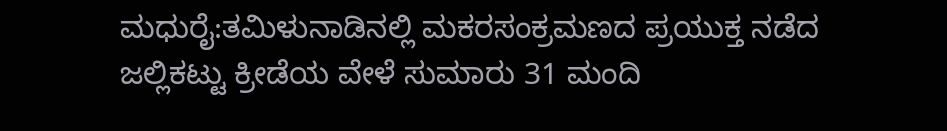ಮಧುರೈ:ತಮಿಳುನಾಡಿನಲ್ಲಿ ಮಕರಸಂಕ್ರಮಣದ ಪ್ರಯುಕ್ತ ನಡೆದ ಜಲ್ಲಿಕಟ್ಟು ಕ್ರೀಡೆಯ ವೇಳೆ ಸುಮಾರು 31 ಮಂದಿ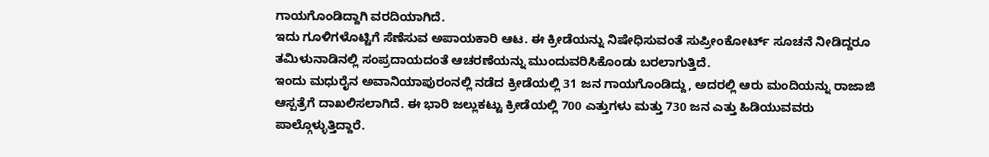ಗಾಯಗೊಂಡಿದ್ದಾಗಿ ವರದಿಯಾಗಿದೆ.
ಇದು ಗೂಳಿಗಳೊಟ್ಟಿಗೆ ಸೆಣೆಸುವ ಅಪಾಯಕಾರಿ ಆಟ. ಈ ಕ್ರೀಡೆಯನ್ನು ನಿಷೇಧಿಸುವಂತೆ ಸುಪ್ರೀಂಕೋರ್ಟ್ ಸೂಚನೆ ನೀಡಿದ್ದರೂ ತಮಿಳುನಾಡಿನಲ್ಲಿ ಸಂಪ್ರದಾಯದಂತೆ ಆಚರಣೆಯನ್ನು ಮುಂದುವರಿಸಿಕೊಂಡು ಬರಲಾಗುತ್ತಿದೆ.
ಇಂದು ಮಧುರೈನ ಅವಾನಿಯಾಪುರಂನಲ್ಲಿ ನಡೆದ ಕ್ರೀಡೆಯಲ್ಲಿ 31 ಜನ ಗಾಯಗೊಂಡಿದ್ದು, ಅದರಲ್ಲಿ ಆರು ಮಂದಿಯನ್ನು ರಾಜಾಜಿ ಆಸ್ಪತ್ರೆಗೆ ದಾಖಲಿಸಲಾಗಿದೆ. ಈ ಭಾರಿ ಜಲ್ಲುಕಟ್ಟು ಕ್ರೀಡೆಯಲ್ಲಿ 700 ಎತ್ತುಗಳು ಮತ್ತು 730 ಜನ ಎತ್ತು ಹಿಡಿಯುವವರು ಪಾಲ್ಗೊಳ್ಳುತ್ತಿದ್ದಾರೆ.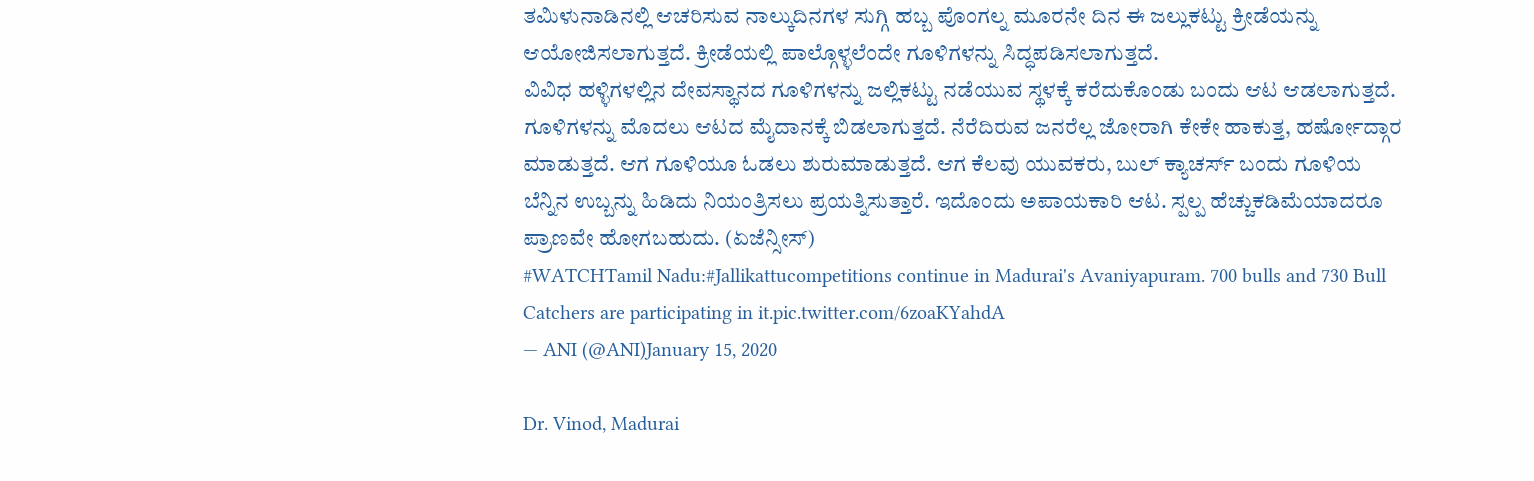ತಮಿಳುನಾಡಿನಲ್ಲಿ ಆಚರಿಸುವ ನಾಲ್ಕುದಿನಗಳ ಸುಗ್ಗಿ ಹಬ್ಬ ಪೊಂಗಲ್ನ ಮೂರನೇ ದಿನ ಈ ಜಲ್ಲುಕಟ್ಟು ಕ್ರೀಡೆಯನ್ನು ಆಯೋಜಿಸಲಾಗುತ್ತದೆ. ಕ್ರೀಡೆಯಲ್ಲಿ ಪಾಲ್ಗೊಳ್ಳಲೆಂದೇ ಗೂಳಿಗಳನ್ನು ಸಿದ್ಧಪಡಿಸಲಾಗುತ್ತದೆ.
ವಿವಿಧ ಹಳ್ಳಿಗಳಲ್ಲಿನ ದೇವಸ್ಥಾನದ ಗೂಳಿಗಳನ್ನು ಜಲ್ಲಿಕಟ್ಟು ನಡೆಯುವ ಸ್ಥಳಕ್ಕೆ ಕರೆದುಕೊಂಡು ಬಂದು ಆಟ ಆಡಲಾಗುತ್ತದೆ.
ಗೂಳಿಗಳನ್ನು ಮೊದಲು ಆಟದ ಮೈದಾನಕ್ಕೆ ಬಿಡಲಾಗುತ್ತದೆ. ನೆರೆದಿರುವ ಜನರೆಲ್ಲ ಜೋರಾಗಿ ಕೇಕೇ ಹಾಕುತ್ತ, ಹರ್ಷೋದ್ಗಾರ ಮಾಡುತ್ತದೆ. ಆಗ ಗೂಳಿಯೂ ಓಡಲು ಶುರುಮಾಡುತ್ತದೆ. ಆಗ ಕೆಲವು ಯುವಕರು, ಬುಲ್ ಕ್ಯಾಚರ್ಸ್ ಬಂದು ಗೂಳಿಯ ಬೆನ್ನಿನ ಉಬ್ಬನ್ನು ಹಿಡಿದು ನಿಯಂತ್ರಿಸಲು ಪ್ರಯತ್ನಿಸುತ್ತಾರೆ. ಇದೊಂದು ಅಪಾಯಕಾರಿ ಆಟ. ಸ್ಪಲ್ಪ ಹೆಚ್ಚುಕಡಿಮೆಯಾದರೂ ಪ್ರಾಣವೇ ಹೋಗಬಹುದು. (ಏಜೆನ್ಸೀಸ್)
#WATCHTamil Nadu:#Jallikattucompetitions continue in Madurai's Avaniyapuram. 700 bulls and 730 Bull Catchers are participating in it.pic.twitter.com/6zoaKYahdA
— ANI (@ANI)January 15, 2020

Dr. Vinod, Madurai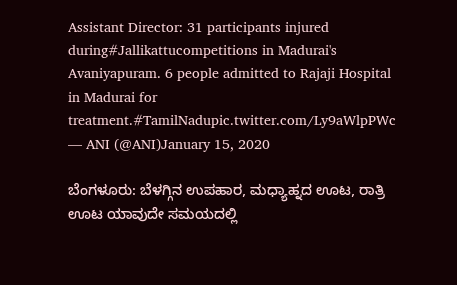Assistant Director: 31 participants injured during#Jallikattucompetitions in Madurai's Avaniyapuram. 6 people admitted to Rajaji Hospital in Madurai for treatment.#TamilNadupic.twitter.com/Ly9aWlpPWc
— ANI (@ANI)January 15, 2020

ಬೆಂಗಳೂರು: ಬೆಳಗ್ಗಿನ ಉಪಹಾರ, ಮಧ್ಯಾಹ್ನದ ಊಟ, ರಾತ್ರಿ ಊಟ ಯಾವುದೇ ಸಮಯದಲ್ಲಿ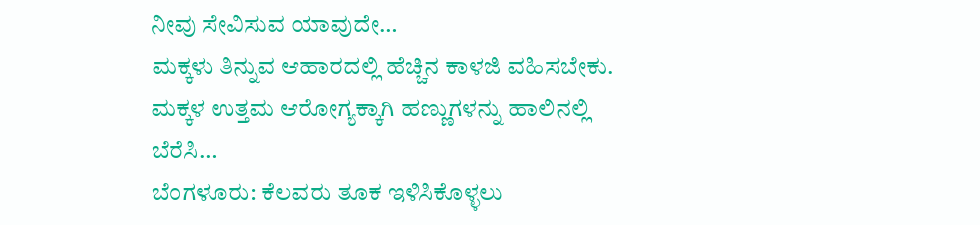ನೀವು ಸೇವಿಸುವ ಯಾವುದೇ…
ಮಕ್ಕಳು ತಿನ್ನುವ ಆಹಾರದಲ್ಲಿ ಹೆಚ್ಚಿನ ಕಾಳಜಿ ವಹಿಸಬೇಕು. ಮಕ್ಕಳ ಉತ್ತಮ ಆರೋಗ್ಯಕ್ಕಾಗಿ ಹಣ್ಣುಗಳನ್ನು ಹಾಲಿನಲ್ಲಿ ಬೆರೆಸಿ…
ಬೆಂಗಳೂರು: ಕೆಲವರು ತೂಕ ಇಳಿಸಿಕೊಳ್ಳಲು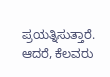ಪ್ರಯತ್ನಿಸುತ್ತಾರೆ. ಆದರೆ, ಕೆಲವರು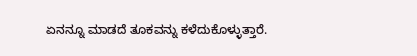ಏನನ್ನೂ ಮಾಡದೆ ತೂಕವನ್ನು ಕಳೆದುಕೊಳ್ಳುತ್ತಾರೆ.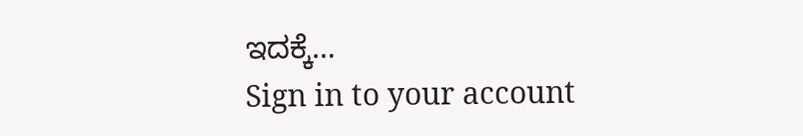ಇದಕ್ಕೆ…
Sign in to your account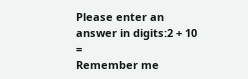Please enter an answer in digits:2 + 10 =
Remember me